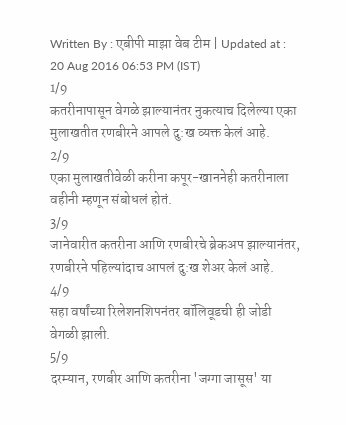Written By : एबीपी माझा वेब टीम | Updated at : 20 Aug 2016 06:53 PM (IST)
1/9
कतरीनापासून वेगळे झाल्यानंतर नुकत्याच दिलेल्या एका मुलाखतीत रणबीरने आपले दु:ख व्यक्त केलं आहे.
2/9
एका मुलाखतीवेळी करीना कपूर-खाननेही कतरीनाला वहीनी म्हणून संबोधलं होतं.
3/9
जानेवारीत कतरीना आणि रणबीरचे ब्रेकअप झाल्यानंतर, रणबीरने पहिल्यांदाच आपलं दु:ख शेअर केलं आहे.
4/9
सहा वर्षांच्या रिलेशनशिपनंतर बॉलिवूडची ही जोडी वेगळी झाली.
5/9
दरम्यान, रणबीर आणि कतरीना 'जग्गा जासूस' या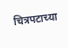चित्रपटाच्या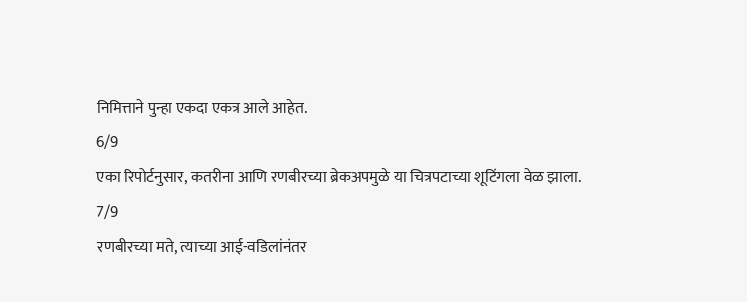निमित्ताने पुन्हा एकदा एकत्र आले आहेत.
6/9
एका रिपोर्टनुसार, कतरीना आणि रणबीरच्या ब्रेकअपमुळे या चित्रपटाच्या शूटिंगला वेळ झाला.
7/9
रणबीरच्या मते, त्याच्या आई-वडिलांनंतर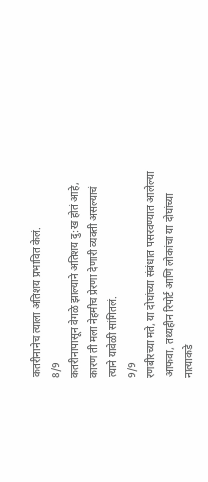कतरीनानेच त्याला अतिशय प्रभावित केलं.
8/9
कतरीनापासून वेगळे झाल्याने अतिशय दु:ख होतं आहे, कारण ती मला नेहमीच प्रेरणा देणारी व्यक्ती असल्याचं त्याने यावेळी सांगितलं.
9/9
रणबीरच्या मते, या दोघांच्या संबंधात पसरवण्यात आलेल्या आफवा, तथ्यहीन रिपोर्ट आणि लोकांचा या दोघांच्या नात्याकडे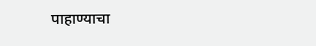पाहाण्याचा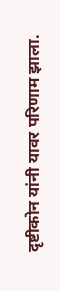दृष्टीकोन यांनी यावर परिणाम झाला.